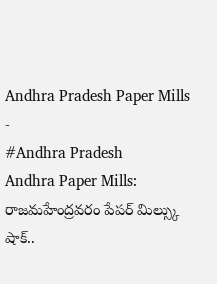Andhra Pradesh Paper Mills
-
#Andhra Pradesh
Andhra Paper Mills: రాజమహేంద్రవరం పేపర్ మిల్స్కు షాక్..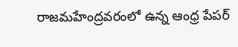రాజమహేంద్రవరంలో ఉన్న ఆంధ్ర పేపర్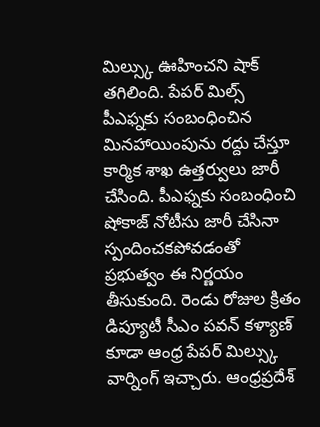మిల్స్కు ఊహించని షాక్ తగిలింది. పేపర్ మిల్స్ పీఎఫ్నకు సంబంధించిన మినహాయింపును రద్దు చేస్తూ కార్మిక శాఖ ఉత్తర్వులు జారీ చేసింది. పీఎఫ్నకు సంబంధించి షోకాజ్ నోటీసు జారీ చేసినా స్పందించకపోవడంతో ప్రభుత్వం ఈ నిర్ణయం తీసుకుంది. రెండు రోజుల క్రితం డిప్యూటీ సీఎం పవన్ కళ్యాణ్ కూడా ఆంధ్ర పేపర్ మిల్స్కు వార్నింగ్ ఇచ్చారు. ఆంధ్రప్రదేశ్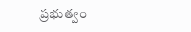ప్రభుత్వం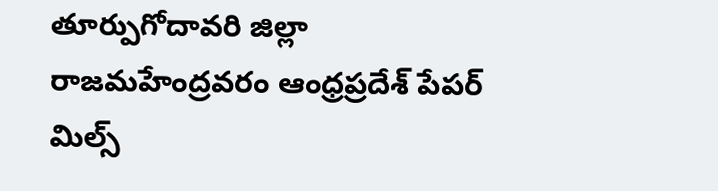తూర్పుగోదావరి జిల్లా రాజమహేంద్రవరం ఆంధ్రప్రదేశ్ పేపర్ మిల్స్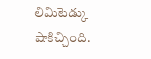లిమిటెడ్కు షాకిచ్చింది.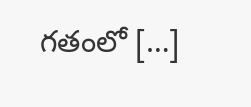గతంలో […]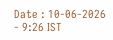Date : 10-06-2026 - 9:26 IST